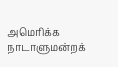அமெரிக்க நாடாளுமன்றக்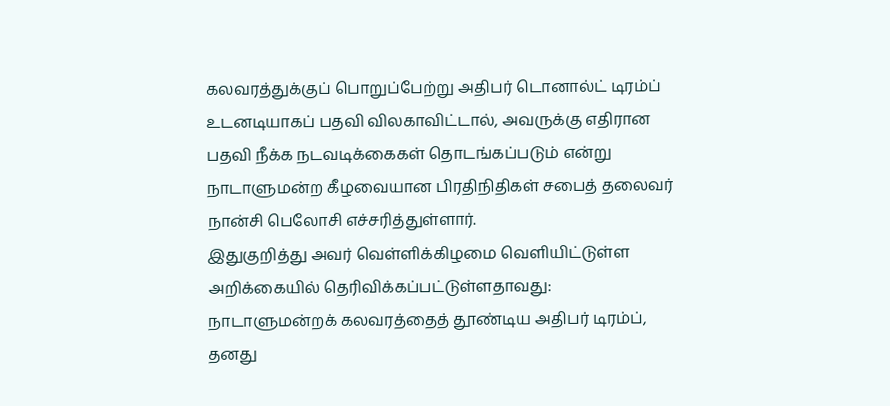கலவரத்துக்குப் பொறுப்பேற்று அதிபர் டொனால்ட் டிரம்ப் உடனடியாகப் பதவி விலகாவிட்டால், அவருக்கு எதிரான பதவி நீக்க நடவடிக்கைகள் தொடங்கப்படும் என்று நாடாளுமன்ற கீழவையான பிரதிநிதிகள் சபைத் தலைவர் நான்சி பெலோசி எச்சரித்துள்ளார்.
இதுகுறித்து அவர் வெள்ளிக்கிழமை வெளியிட்டுள்ள அறிக்கையில் தெரிவிக்கப்பட்டுள்ளதாவது:
நாடாளுமன்றக் கலவரத்தைத் தூண்டிய அதிபர் டிரம்ப், தனது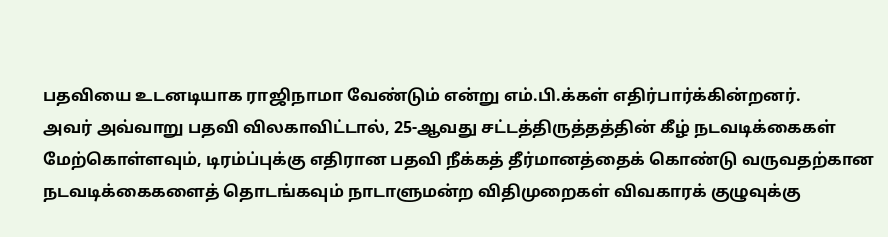பதவியை உடனடியாக ராஜிநாமா வேண்டும் என்று எம்.பி.க்கள் எதிர்பார்க்கின்றனர்.
அவர் அவ்வாறு பதவி விலகாவிட்டால், 25-ஆவது சட்டத்திருத்தத்தின் கீழ் நடவடிக்கைகள் மேற்கொள்ளவும், டிரம்ப்புக்கு எதிரான பதவி நீக்கத் தீர்மானத்தைக் கொண்டு வருவதற்கான நடவடிக்கைகளைத் தொடங்கவும் நாடாளுமன்ற விதிமுறைகள் விவகாரக் குழுவுக்கு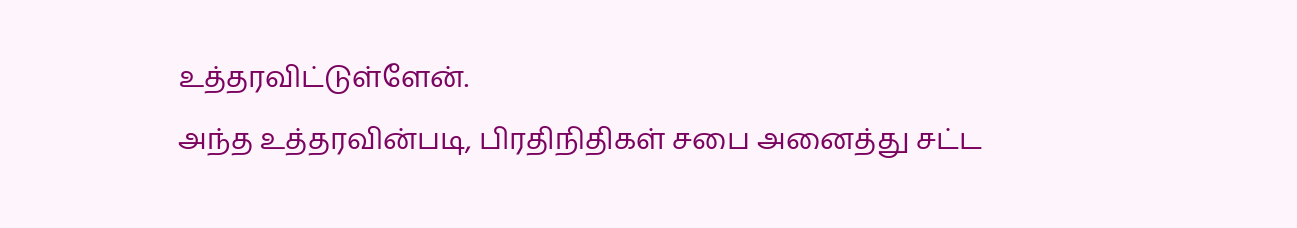உத்தரவிட்டுள்ளேன்.
அந்த உத்தரவின்படி, பிரதிநிதிகள் சபை அனைத்து சட்ட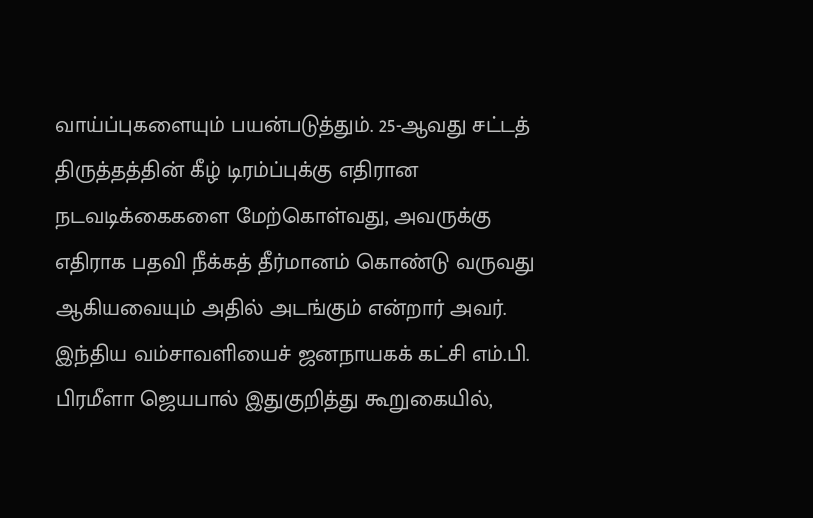வாய்ப்புகளையும் பயன்படுத்தும். 25-ஆவது சட்டத் திருத்தத்தின் கீழ் டிரம்ப்புக்கு எதிரான நடவடிக்கைகளை மேற்கொள்வது, அவருக்கு எதிராக பதவி நீக்கத் தீர்மானம் கொண்டு வருவது ஆகியவையும் அதில் அடங்கும் என்றார் அவர்.
இந்திய வம்சாவளியைச் ஜனநாயகக் கட்சி எம்.பி. பிரமீளா ஜெயபால் இதுகுறித்து கூறுகையில்,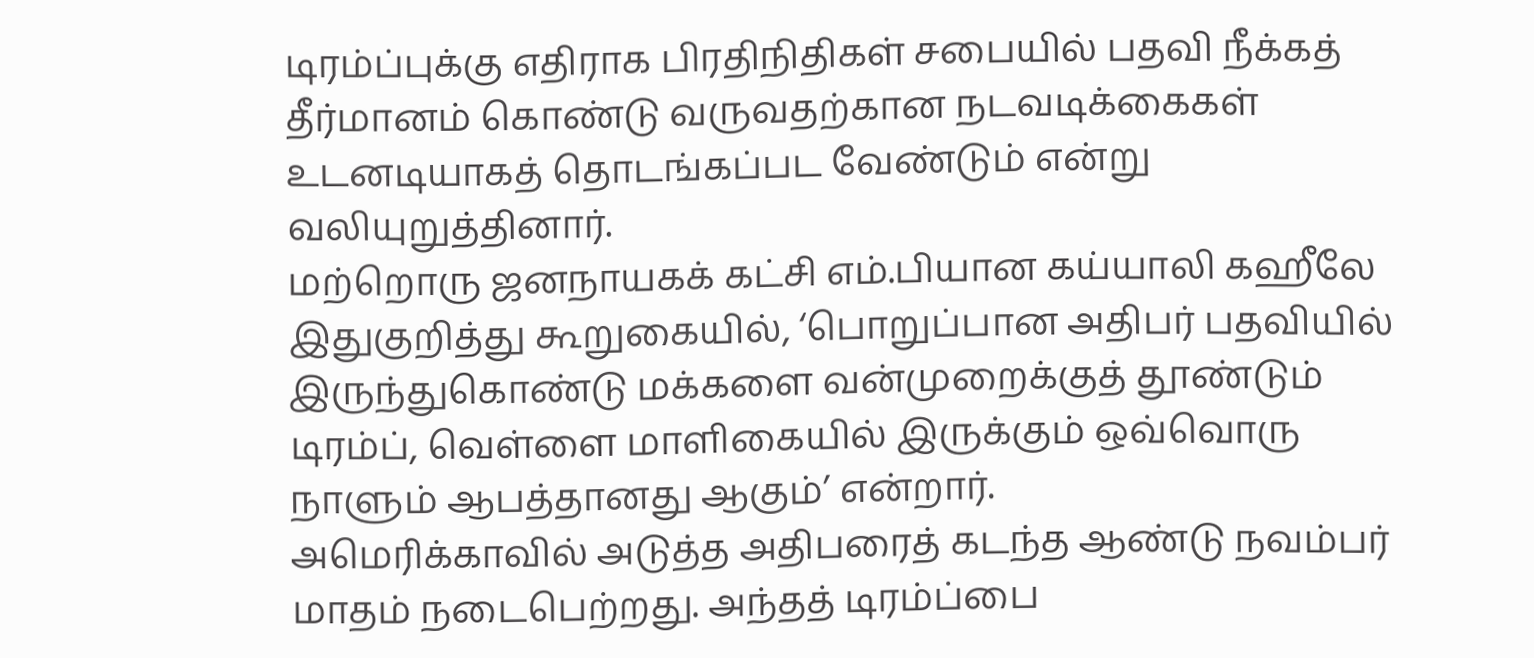டிரம்ப்புக்கு எதிராக பிரதிநிதிகள் சபையில் பதவி நீக்கத் தீர்மானம் கொண்டு வருவதற்கான நடவடிக்கைகள் உடனடியாகத் தொடங்கப்பட வேண்டும் என்று வலியுறுத்தினார்.
மற்றொரு ஜனநாயகக் கட்சி எம்.பியான கய்யாலி கஹீலே இதுகுறித்து கூறுகையில், ‘பொறுப்பான அதிபர் பதவியில் இருந்துகொண்டு மக்களை வன்முறைக்குத் தூண்டும் டிரம்ப், வெள்ளை மாளிகையில் இருக்கும் ஒவ்வொரு நாளும் ஆபத்தானது ஆகும்’ என்றார்.
அமெரிக்காவில் அடுத்த அதிபரைத் கடந்த ஆண்டு நவம்பர் மாதம் நடைபெற்றது. அந்தத் டிரம்ப்பை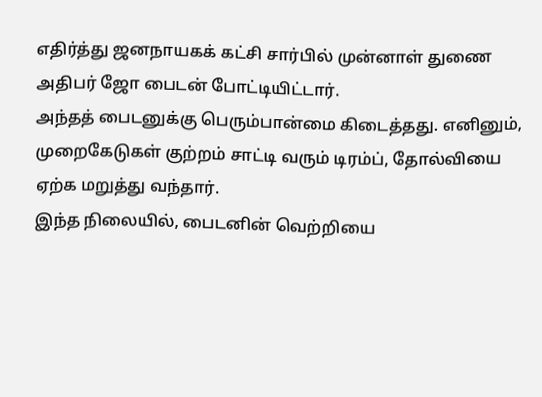எதிர்த்து ஜனநாயகக் கட்சி சார்பில் முன்னாள் துணை அதிபர் ஜோ பைடன் போட்டியிட்டார்.
அந்தத் பைடனுக்கு பெரும்பான்மை கிடைத்தது. எனினும், முறைகேடுகள் குற்றம் சாட்டி வரும் டிரம்ப், தோல்வியை ஏற்க மறுத்து வந்தார்.
இந்த நிலையில், பைடனின் வெற்றியை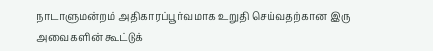நாடாளுமன்றம் அதிகாரப்பூர்வமாக உறுதி செய்வதற்கான இரு அவைகளின் கூட்டுக்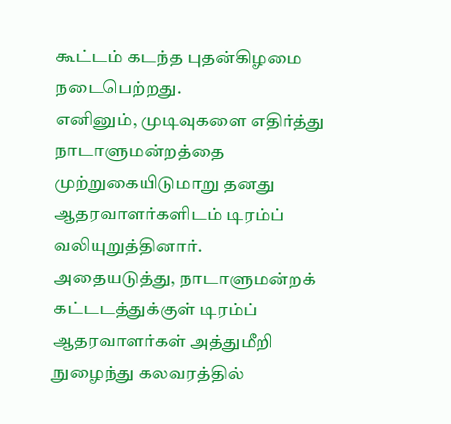கூட்டம் கடந்த புதன்கிழமை நடைபெற்றது.
எனினும், முடிவுகளை எதிர்த்து நாடாளுமன்றத்தை முற்றுகையிடுமாறு தனது ஆதரவாளர்களிடம் டிரம்ப் வலியுறுத்தினார்.
அதையடுத்து, நாடாளுமன்றக் கட்டடத்துக்குள் டிரம்ப் ஆதரவாளர்கள் அத்துமீறி நுழைந்து கலவரத்தில்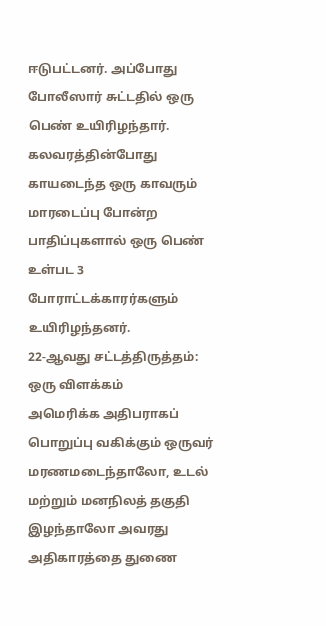ஈடுபட்டனர். அப்போது போலீஸார் சுட்டதில் ஒரு பெண் உயிரிழந்தார். கலவரத்தின்போது காயடைந்த ஒரு காவரும் மாரடைப்பு போன்ற பாதிப்புகளால் ஒரு பெண் உள்பட 3 போராட்டக்காரர்களும் உயிரிழந்தனர்.
22-ஆவது சட்டத்திருத்தம்: ஒரு விளக்கம்
அமெரிக்க அதிபராகப் பொறுப்பு வகிக்கும் ஒருவர் மரணமடைந்தாலோ, உடல் மற்றும் மனநிலத் தகுதி இழந்தாலோ அவரது அதிகாரத்தை துணை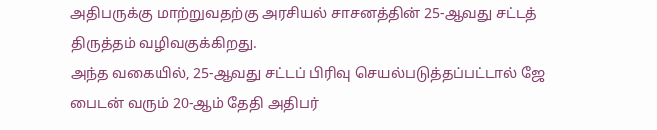அதிபருக்கு மாற்றுவதற்கு அரசியல் சாசனத்தின் 25-ஆவது சட்டத் திருத்தம் வழிவகுக்கிறது.
அந்த வகையில், 25-ஆவது சட்டப் பிரிவு செயல்படுத்தப்பட்டால் ஜே பைடன் வரும் 20-ஆம் தேதி அதிபர்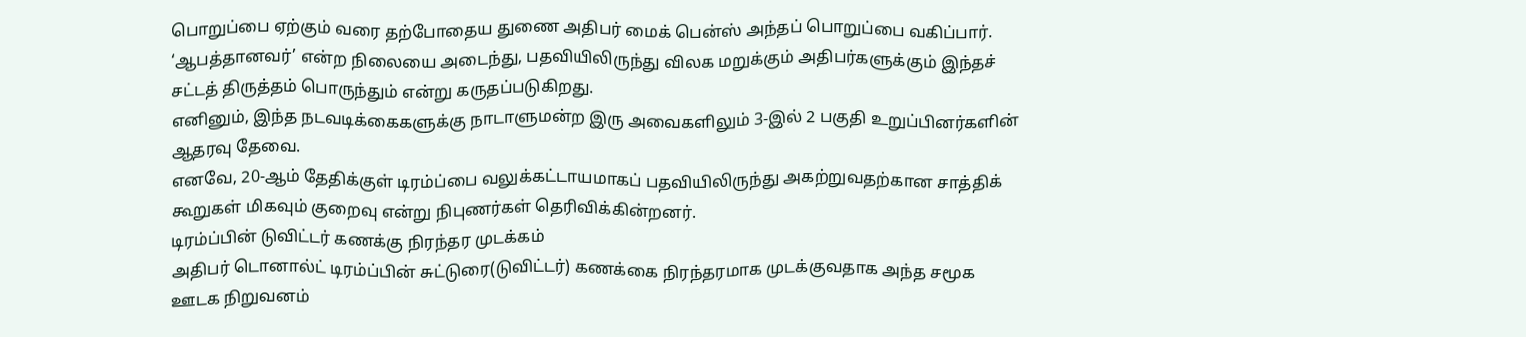பொறுப்பை ஏற்கும் வரை தற்போதைய துணை அதிபர் மைக் பென்ஸ் அந்தப் பொறுப்பை வகிப்பார்.
‘ஆபத்தானவர்’ என்ற நிலையை அடைந்து, பதவியிலிருந்து விலக மறுக்கும் அதிபர்களுக்கும் இந்தச் சட்டத் திருத்தம் பொருந்தும் என்று கருதப்படுகிறது.
எனினும், இந்த நடவடிக்கைகளுக்கு நாடாளுமன்ற இரு அவைகளிலும் 3-இல் 2 பகுதி உறுப்பினர்களின் ஆதரவு தேவை.
எனவே, 20-ஆம் தேதிக்குள் டிரம்ப்பை வலுக்கட்டாயமாகப் பதவியிலிருந்து அகற்றுவதற்கான சாத்திக் கூறுகள் மிகவும் குறைவு என்று நிபுணர்கள் தெரிவிக்கின்றனர்.
டிரம்ப்பின் டுவிட்டர் கணக்கு நிரந்தர முடக்கம்
அதிபர் டொனால்ட் டிரம்ப்பின் சுட்டுரை(டுவிட்டர்) கணக்கை நிரந்தரமாக முடக்குவதாக அந்த சமூக ஊடக நிறுவனம்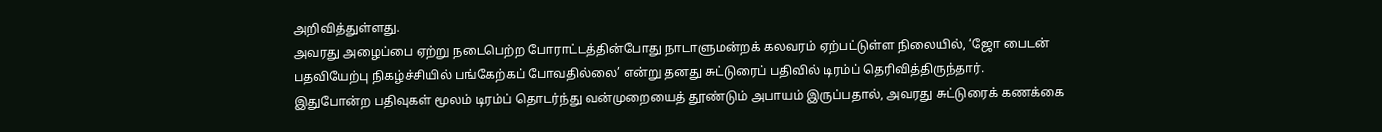அறிவித்துள்ளது.
அவரது அழைப்பை ஏற்று நடைபெற்ற போராட்டத்தின்போது நாடாளுமன்றக் கலவரம் ஏற்பட்டுள்ள நிலையில், ‘ஜோ பைடன் பதவியேற்பு நிகழ்ச்சியில் பங்கேற்கப் போவதில்லை’ என்று தனது சுட்டுரைப் பதிவில் டிரம்ப் தெரிவித்திருந்தார்.
இதுபோன்ற பதிவுகள் மூலம் டிரம்ப் தொடர்ந்து வன்முறையைத் தூண்டும் அபாயம் இருப்பதால், அவரது சுட்டுரைக் கணக்கை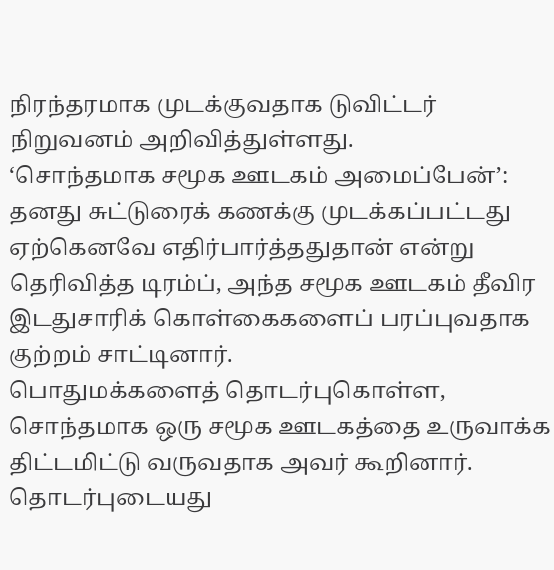நிரந்தரமாக முடக்குவதாக டுவிட்டர் நிறுவனம் அறிவித்துள்ளது.
‘சொந்தமாக சமூக ஊடகம் அமைப்பேன்’: தனது சுட்டுரைக் கணக்கு முடக்கப்பட்டது ஏற்கெனவே எதிர்பார்த்ததுதான் என்று தெரிவித்த டிரம்ப், அந்த சமூக ஊடகம் தீவிர இடதுசாரிக் கொள்கைகளைப் பரப்புவதாக குற்றம் சாட்டினார்.
பொதுமக்களைத் தொடர்புகொள்ள, சொந்தமாக ஒரு சமூக ஊடகத்தை உருவாக்க திட்டமிட்டு வருவதாக அவர் கூறினார்.
தொடர்புடையது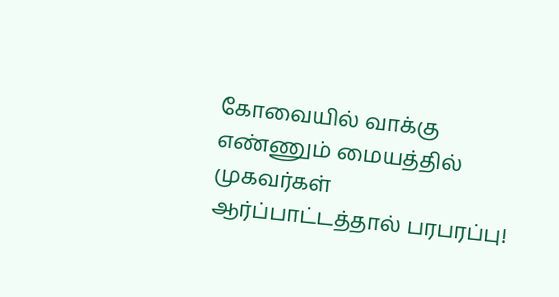கோவையில் வாக்கு எண்ணும் மையத்தில் முகவர்கள் ஆர்ப்பாட்டத்தால் பரபரப்பு!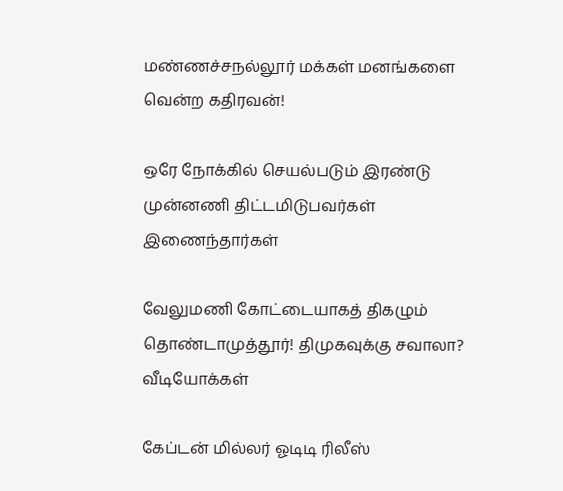மண்ணச்சநல்லூர் மக்கள் மனங்களை வென்ற கதிரவன்!

ஒரே நோக்கில் செயல்படும் இரண்டு முன்னணி திட்டமிடுபவர்கள் இணைந்தார்கள்

வேலுமணி கோட்டையாகத் திகழும் தொண்டாமுத்தூர்! திமுகவுக்கு சவாலா?
வீடியோக்கள்

கேப்டன் மில்லர் ஓடிடி ரிலீஸ்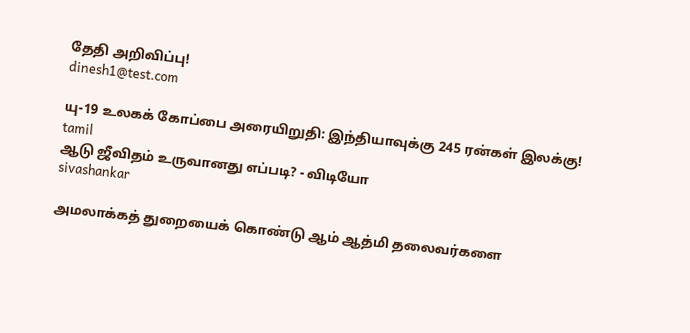தேதி அறிவிப்பு!
dinesh1@test.com

யு-19 உலகக் கோப்பை அரையிறுதி: இந்தியாவுக்கு 245 ரன்கள் இலக்கு!
tamil
ஆடு ஜீவிதம் உருவானது எப்படி? - விடியோ
sivashankar

அமலாக்கத் துறையைக் கொண்டு ஆம் ஆத்மி தலைவர்களை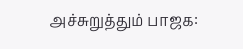அச்சுறுத்தும் பாஜக: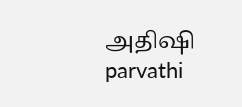அதிஷி
parvathi